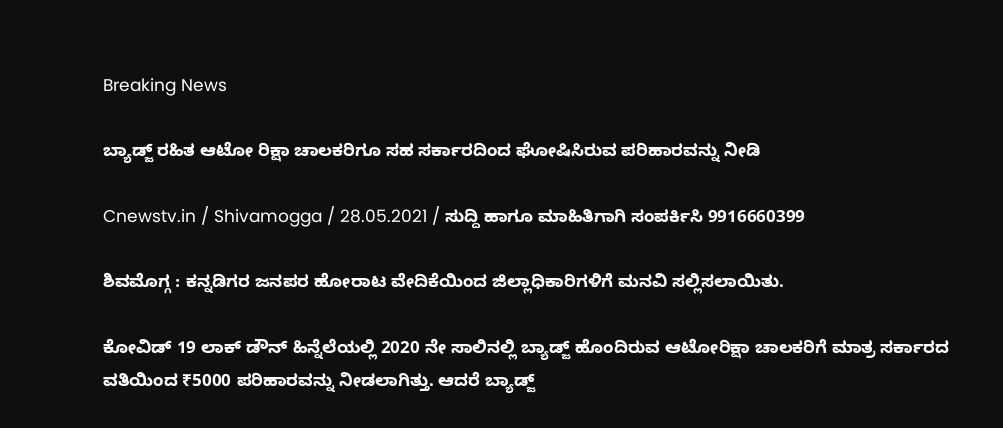Breaking News

ಬ್ಯಾಡ್ಜ್ ರಹಿತ ಆಟೋ ರಿಕ್ಷಾ ಚಾಲಕರಿಗೂ ಸಹ ಸರ್ಕಾರದಿಂದ ಘೋಷಿಸಿರುವ ಪರಿಹಾರವನ್ನು ನೀಡಿ

Cnewstv.in / Shivamogga / 28.05.2021 / ಸುದ್ದಿ ಹಾಗೂ ಮಾಹಿತಿಗಾಗಿ ಸಂಪರ್ಕಿಸಿ 9916660399

ಶಿವಮೊಗ್ಗ : ಕನ್ನಡಿಗರ ಜನಪರ ಹೋರಾಟ ವೇದಿಕೆಯಿಂದ ಜಿಲ್ಲಾಧಿಕಾರಿಗಳಿಗೆ ಮನವಿ ಸಲ್ಲಿಸಲಾಯಿತು.

ಕೋವಿಡ್ 19 ಲಾಕ್ ಡೌನ್ ಹಿನ್ನೆಲೆಯಲ್ಲಿ 2020 ನೇ ಸಾಲಿನಲ್ಲಿ ಬ್ಯಾಡ್ಜ್ ಹೊಂದಿರುವ ಆಟೋರಿಕ್ಷಾ ಚಾಲಕರಿಗೆ ಮಾತ್ರ ಸರ್ಕಾರದ ವತಿಯಿಂದ ₹5000 ಪರಿಹಾರವನ್ನು ನೀಡಲಾಗಿತ್ತು. ಆದರೆ ಬ್ಯಾಡ್ಜ್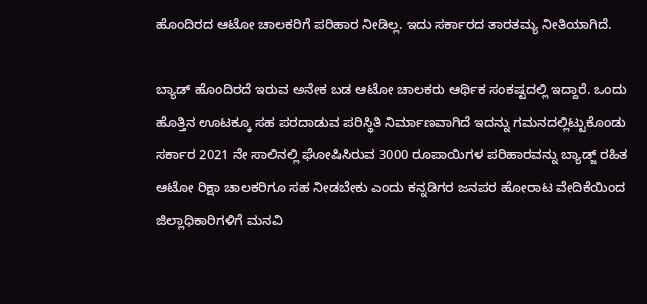ಹೊಂದಿರದ ಆಟೋ ಚಾಲಕರಿಗೆ ಪರಿಹಾರ ನೀಡಿಲ್ಲ‌. ಇದು ಸರ್ಕಾರದ ತಾರತಮ್ಯ ನೀತಿಯಾಗಿದೆ.

ಬ್ಯಾಡ್ ಹೊಂದಿರದೆ ಇರುವ ಅನೇಕ ಬಡ ಆಟೋ ಚಾಲಕರು ಆರ್ಥಿಕ ಸಂಕಷ್ಟದಲ್ಲಿ ಇದ್ದಾರೆ. ಒಂದು ಹೊತ್ತಿನ ಊಟಕ್ಕೂ ಸಹ ಪರದಾಡುವ ಪರಿಸ್ಥಿತಿ ನಿರ್ಮಾಣವಾಗಿದೆ ಇದನ್ನು ಗಮನದಲ್ಲಿಟ್ಟುಕೊಂಡು ಸರ್ಕಾರ 2021 ನೇ ಸಾಲಿನಲ್ಲಿ ಘೋಷಿಸಿರುವ 3000 ರೂಪಾಯಿಗಳ ಪರಿಹಾರವನ್ನು ಬ್ಯಾಡ್ಜ್ ರಹಿತ ಆಟೋ ರಿಕ್ಷಾ ಚಾಲಕರಿಗೂ ಸಹ ನೀಡಬೇಕು ಎಂದು ಕನ್ನಡಿಗರ ಜನಪರ ಹೋರಾಟ ವೇದಿಕೆಯಿಂದ ಜಿಲ್ಲಾಧಿಕಾರಿಗಳಿಗೆ ಮನವಿ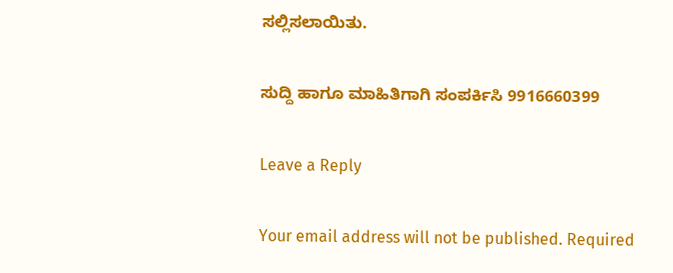ಸಲ್ಲಿಸಲಾಯಿತು.

ಸುದ್ದಿ ಹಾಗೂ ಮಾಹಿತಿಗಾಗಿ ಸಂಪರ್ಕಿಸಿ 9916660399

Leave a Reply

Your email address will not be published. Required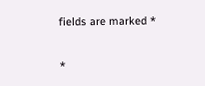fields are marked *

*